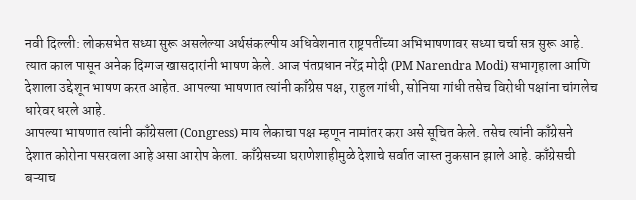नवी दिल्ली: लोकसभेत सध्या सुरू असलेल्या अर्थसंकल्पीय अधिवेशनात राष्ट्रपतींच्या अभिभाषणावर सध्या चर्चा सत्र सुरू आहे. त्यात काल पासून अनेक दिग्गज खासदारांनी भाषण केले. आज पंतप्रधान नरेंद्र मोदी (PM Narendra Modi) सभागृहाला आणि देशाला उद्देशून भाषण करत आहेत. आपल्या भाषणात त्यांनी काँग्रेस पक्ष, राहुल गांधी, सोनिया गांधी तसेच विरोधी पक्षांना चांगलेच धारेवर धरले आहे.
आपल्या भाषणात त्यांनी काँग्रेसला (Congress) माय लेकाचा पक्ष म्हणून नामांतर करा असे सूचित केले. तसेच त्यांनी काँग्रेसने देशात कोरोना पसरवला आहे असा आरोप केला. काँग्रेसच्या घराणेशाहीमुळे देशाचे सर्वात जास्त नुकसान झाले आहे. काँग्रेसची बऱ्याच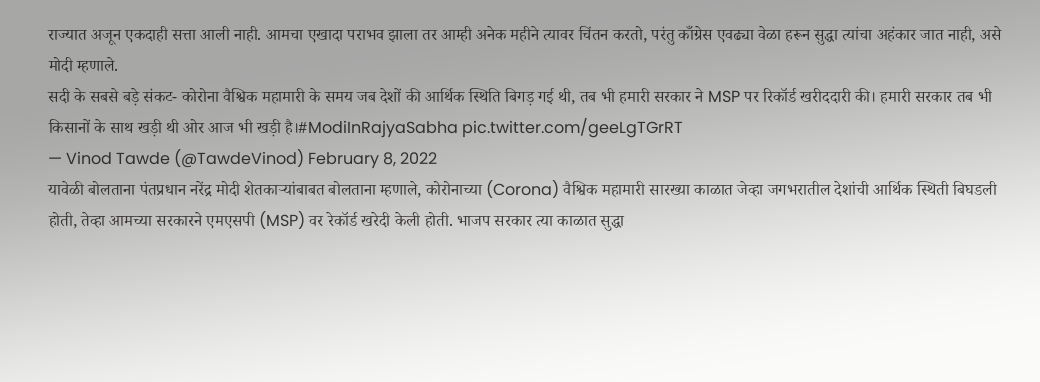राज्यात अजून एकदाही सत्ता आली नाही. आमचा एखादा पराभव झाला तर आम्ही अनेक महीने त्यावर चिंतन करतो, परंतु काँग्रेस एवढ्या वेळा हरून सुद्धा त्यांचा अहंकार जात नाही, असे मोदी म्हणाले.
सदी के सबसे बड़े संकट- कोरोना वैश्विक महामारी के समय जब देशों की आर्थिक स्थिति बिगड़ गई थी, तब भी हमारी सरकार ने MSP पर रिकॉर्ड खरीददारी की। हमारी सरकार तब भी किसानों के साथ खड़ी थी ओर आज भी खड़ी है।#ModiInRajyaSabha pic.twitter.com/geeLgTGrRT
— Vinod Tawde (@TawdeVinod) February 8, 2022
यावेळी बोलताना पंतप्रधान नरेंद्र मोदी शेतकाऱ्यांबाबत बोलताना म्हणाले, कोरोनाच्या (Corona) वैश्विक महामारी सारख्या काळात जेव्हा जगभरातील देशांची आर्थिक स्थिती बिघडली होती, तेव्हा आमच्या सरकारने एमएसपी (MSP) वर रेकॉर्ड खरेदी केली होती. भाजप सरकार त्या काळात सुद्धा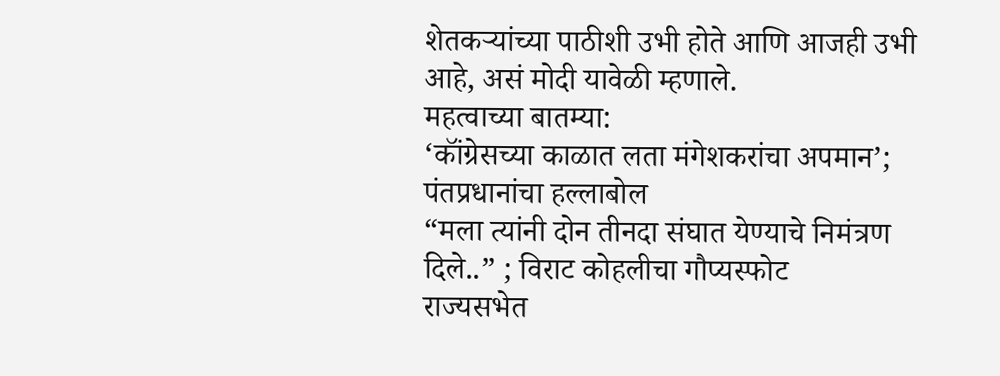शेतकऱ्यांच्या पाठीशी उभी होते आणि आजही उभी आहे, असं मोदी यावेळी म्हणाले.
महत्वाच्या बातम्या:
‘कॉंग्रेसच्या काळात लता मंगेशकरांचा अपमान’; पंतप्रधानांचा हल्लाबोल
“मला त्यांनी दोन तीनदा संघात येण्याचे निमंत्रण दिले..” ; विराट कोहलीचा गौप्यस्फोट
राज्यसभेत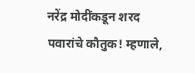नरेंद्र मोदींकडून शरद पवारांचे कौतुक! म्हणाले,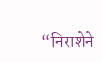“निराशेने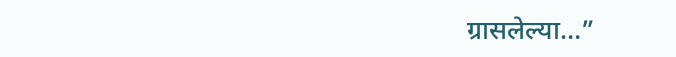ग्रासलेल्या…”